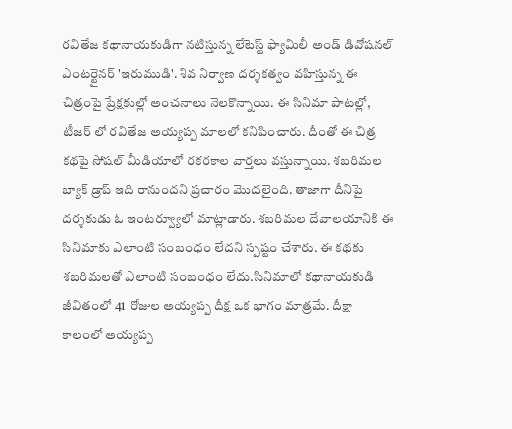రవితేజ కథానాయకుడిగా నటిస్తున్న లేటెస్ట్ ఫ్యామిలీ అండ్ డివోషనల్ ఎంటర్టైనర్ 'ఇరుముడి'. శివ నిర్వాణ దర్శకత్వం వహిస్తున్న ఈ చిత్రంపై ప్రేక్షకుల్లో అంచనాలు నెలకొన్నాయి. ఈ సినిమా పాటల్లో, టీజర్ లో రవితేజ అయ్యప్ప మాలలో కనిపించారు. దీంతో ఈ చిత్ర కథపై సోషల్ మీడియాలో రకరకాల వార్తలు వస్తున్నాయి. శబరిమల బ్యాక్ డ్రాప్ ఇది రానుందని ప్రచారం మొదలైంది. తాజాగా దీనిపై దర్శకుడు ఓ ఇంటర్వ్యూలో మాట్లాడారు. శబరిమల దేవాలయానికి ఈ సినిమాకు ఎలాంటి సంబంధం లేదని స్పష్టం చేశారు. ఈ కథకు శబరిమలతో ఎలాంటి సంబంధం లేదు.సినిమాలో కథానాయకుడి జీవితంలో 41 రోజుల అయ్యప్ప దీక్ష ఒక భాగం మాత్రమే. దీక్షా కాలంలో అయ్యప్ప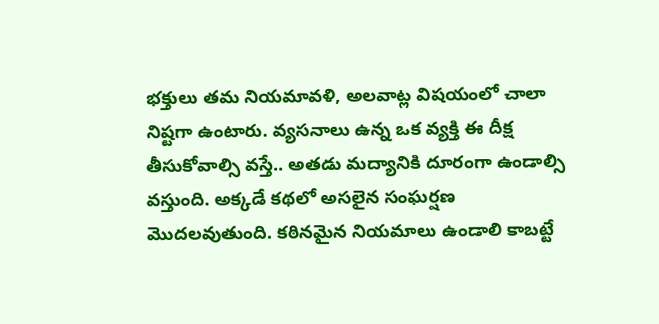భక్తులు తమ నియమావళి, అలవాట్ల విషయంలో చాలా నిష్టగా ఉంటారు. వ్యసనాలు ఉన్న ఒక వ్యక్తి ఈ దీక్ష తీసుకోవాల్సి వస్తే.. అతడు మద్యానికి దూరంగా ఉండాల్సి వస్తుంది. అక్కడే కథలో అసలైన సంఘర్షణ మొదలవుతుంది. కఠినమైన నియమాలు ఉండాలి కాబట్టే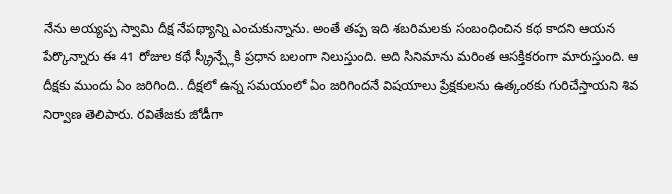నేను అయ్యప్ప స్వామి దీక్ష నేపథ్యాన్ని ఎంచుకున్నాను. అంతే తప్ప ఇది శబరిమలకు సంబంధించిన కథ కాదని ఆయన పేర్కొన్నారు ఈ 41 రోజుల కథే స్క్రీన్ప్లేకి ప్రధాన బలంగా నిలుస్తుంది. అది సినిమాను మరింత ఆసక్తికరంగా మారుస్తుంది. ఆ దీక్షకు ముందు ఏం జరిగింది.. దీక్షలో ఉన్న సమయంలో ఏం జరిగిందనే విషయాలు ప్రేక్షకులను ఉత్కంఠకు గురిచేస్తాయని శివ నిర్వాణ తెలిపారు. రవితేజకు జోడీగా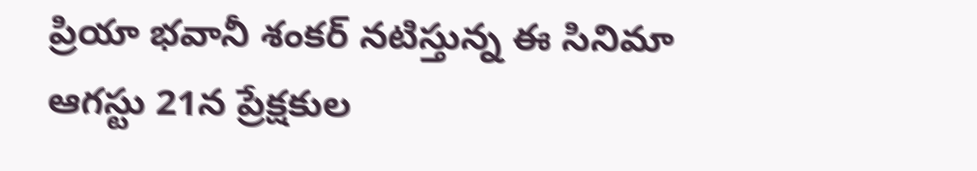ప్రియా భవానీ శంకర్ నటిస్తున్న ఈ సినిమా ఆగస్టు 21న ప్రేక్షకుల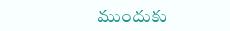ముందుకు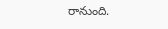రానుంది.